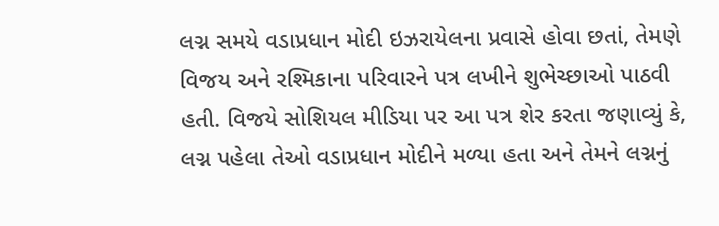લગ્ન સમયે વડાપ્રધાન મોદી ઇઝરાયેલના પ્રવાસે હોવા છતાં, તેમણે વિજય અને રશ્મિકાના પરિવારને પત્ર લખીને શુભેચ્છાઓ પાઠવી હતી. વિજયે સોશિયલ મીડિયા પર આ પત્ર શેર કરતા જણાવ્યું કે, લગ્ન પહેલા તેઓ વડાપ્રધાન મોદીને મળ્યા હતા અને તેમને લગ્નનું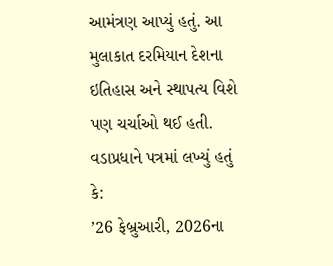આમંત્રણ આપ્યું હતું. આ મુલાકાત દરમિયાન દેશના ઇતિહાસ અને સ્થાપત્ય વિશે પણ ચર્ચાઓ થઈ હતી.
વડાપ્રધાને પત્રમાં લખ્યું હતું કે:
’26 ફેબ્રુઆરી, 2026ના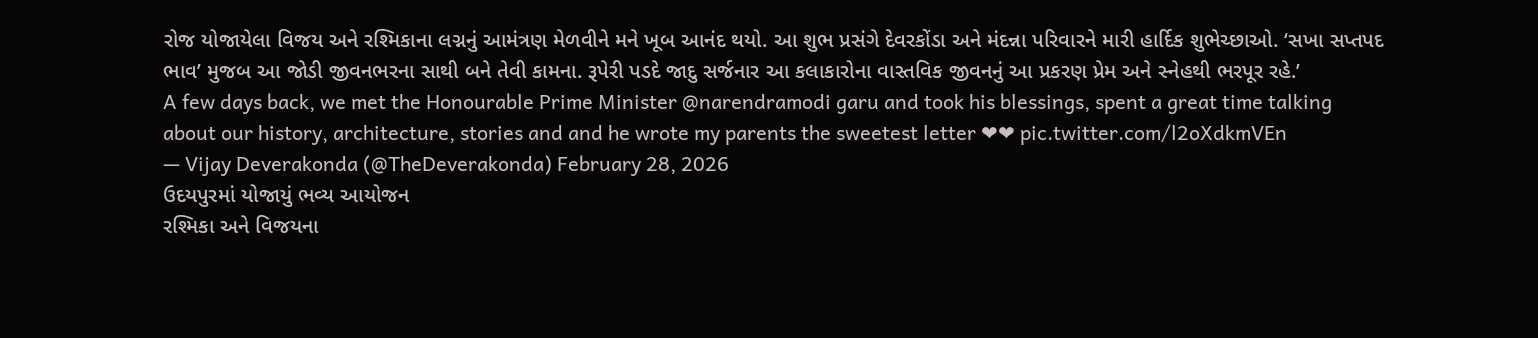રોજ યોજાયેલા વિજય અને રશ્મિકાના લગ્નનું આમંત્રણ મેળવીને મને ખૂબ આનંદ થયો. આ શુભ પ્રસંગે દેવરકોંડા અને મંદન્ના પરિવારને મારી હાર્દિક શુભેચ્છાઓ. ‘સખા સપ્તપદ ભાવ’ મુજબ આ જોડી જીવનભરના સાથી બને તેવી કામના. રૂપેરી પડદે જાદુ સર્જનાર આ કલાકારોના વાસ્તવિક જીવનનું આ પ્રકરણ પ્રેમ અને સ્નેહથી ભરપૂર રહે.’
A few days back, we met the Honourable Prime Minister @narendramodi garu and took his blessings, spent a great time talking about our history, architecture, stories and and he wrote my parents the sweetest letter ❤❤ pic.twitter.com/l2oXdkmVEn
— Vijay Deverakonda (@TheDeverakonda) February 28, 2026
ઉદયપુરમાં યોજાયું ભવ્ય આયોજન
રશ્મિકા અને વિજયના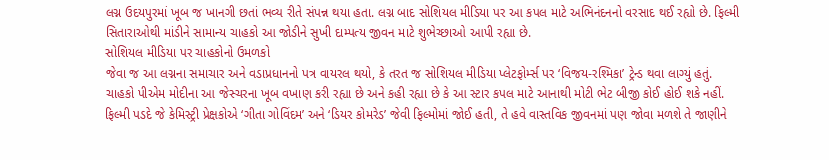લગ્ન ઉદયપુરમાં ખૂબ જ ખાનગી છતાં ભવ્ય રીતે સંપન્ન થયા હતા. લગ્ન બાદ સોશિયલ મીડિયા પર આ કપલ માટે અભિનંદનનો વરસાદ થઈ રહ્યો છે. ફિલ્મી સિતારાઓથી માંડીને સામાન્ય ચાહકો આ જોડીને સુખી દામ્પત્ય જીવન માટે શુભેચ્છાઓ આપી રહ્યા છે.
સોશિયલ મીડિયા પર ચાહકોનો ઉમળકો
જેવા જ આ લગ્નના સમાચાર અને વડાપ્રધાનનો પત્ર વાયરલ થયો, કે તરત જ સોશિયલ મીડિયા પ્લેટફોર્મ્સ પર ‘વિજય-રશ્મિકા’ ટ્રેન્ડ થવા લાગ્યું હતું. ચાહકો પીએમ મોદીના આ જેસ્ચરના ખૂબ વખાણ કરી રહ્યા છે અને કહી રહ્યા છે કે આ સ્ટાર કપલ માટે આનાથી મોટી ભેટ બીજી કોઈ હોઈ શકે નહીં. ફિલ્મી પડદે જે કેમિસ્ટ્રી પ્રેક્ષકોએ ‘ગીતા ગોવિંદમ’ અને ‘ડિયર કોમરેડ’ જેવી ફિલ્મોમાં જોઈ હતી, તે હવે વાસ્તવિક જીવનમાં પણ જોવા મળશે તે જાણીને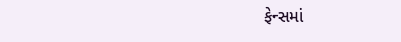ફેન્સમાં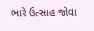ભારે ઉત્સાહ જોવા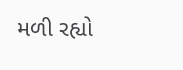મળી રહ્યો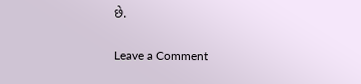છે.


Leave a Comment